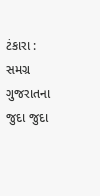ટંકારા : સમગ્ર ગુજરાતના જુદા જુદા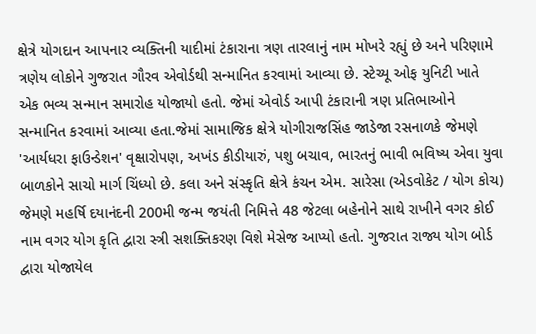ક્ષેત્રે યોગદાન આપનાર વ્યક્તિની યાદીમાં ટંકારાના ત્રણ તારલાનું નામ મોખરે રહ્યું છે અને પરિણામે ત્રણેય લોકોને ગુજરાત ગૌરવ એવોર્ડથી સન્માનિત કરવામાં આવ્યા છે. સ્ટેચ્યૂ ઓફ યુનિટી ખાતે એક ભવ્ય સન્માન સમારોહ યોજાયો હતો. જેમાં એવોર્ડ આપી ટંકારાની ત્રણ પ્રતિભાઓને સન્માનિત કરવામાં આવ્યા હતા.જેમાં સામાજિક ક્ષેત્રે યોગીરાજસિંહ જાડેજા રસનાળકે જેમણે 'આર્યધરા ફાઉન્ડેશન' વૃક્ષારોપણ, અખંડ કીડીયારું, પશુ બચાવ, ભારતનું ભાવી ભવિષ્ય એવા યુવા બાળકોને સાચો માર્ગ ચિંધ્યો છે. કલા અને સંસ્કૃતિ ક્ષેત્રે કંચન એમ. સારેસા (એડવોકેટ / યોગ કોચ) જેમણે મહર્ષિ દયાનંદની 200મી જન્મ જયંતી નિમિત્તે 48 જેટલા બહેનોને સાથે રાખીને વગર કોઈ નામ વગર યોગ કૃતિ દ્વારા સ્ત્રી સશક્તિકરણ વિશે મેસેજ આપ્યો હતો. ગુજરાત રાજ્ય યોગ બોર્ડ દ્વારા યોજાયેલ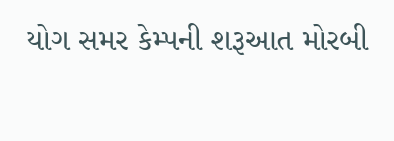યોગ સમર કેમ્પની શરૂઆત મોરબી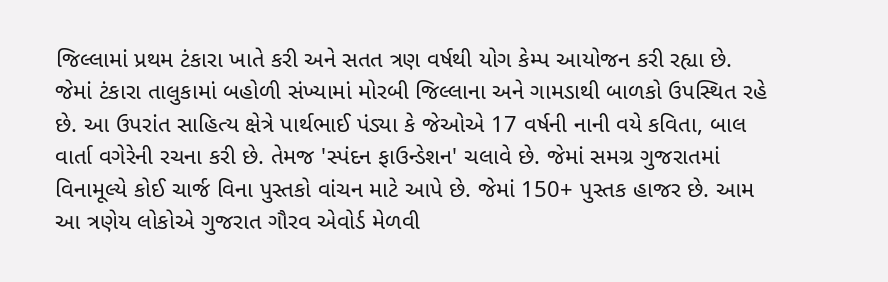જિલ્લામાં પ્રથમ ટંકારા ખાતે કરી અને સતત ત્રણ વર્ષથી યોગ કેમ્પ આયોજન કરી રહ્યા છે. જેમાં ટંકારા તાલુકામાં બહોળી સંખ્યામાં મોરબી જિલ્લાના અને ગામડાથી બાળકો ઉપસ્થિત રહે છે. આ ઉપરાંત સાહિત્ય ક્ષેત્રે પાર્થભાઈ પંડ્યા કે જેઓએ 17 વર્ષની નાની વયે કવિતા, બાલ વાર્તા વગેરેની રચના કરી છે. તેમજ 'સ્પંદન ફાઉન્ડેશન' ચલાવે છે. જેમાં સમગ્ર ગુજરાતમાં વિનામૂલ્યે કોઈ ચાર્જ વિના પુસ્તકો વાંચન માટે આપે છે. જેમાં 150+ પુસ્તક હાજર છે. આમ આ ત્રણેય લોકોએ ગુજરાત ગૌરવ એવોર્ડ મેળવી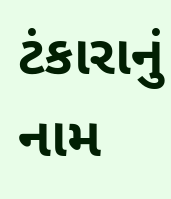ટંકારાનું નામ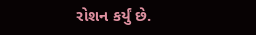રોશન કર્યું છે.